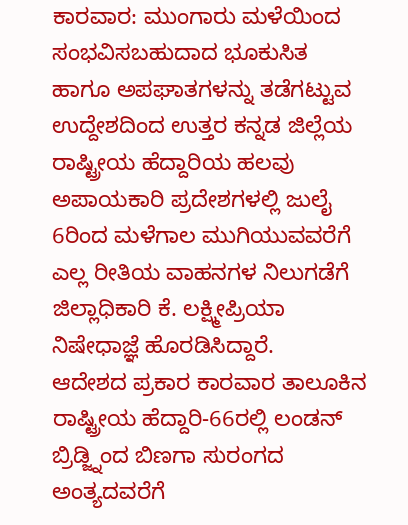ಕಾರವಾರ: ಮುಂಗಾರು ಮಳೆಯಿಂದ ಸಂಭವಿಸಬಹುದಾದ ಭೂಕುಸಿತ ಹಾಗೂ ಅಪಘಾತಗಳನ್ನು ತಡೆಗಟ್ಟುವ ಉದ್ದೇಶದಿಂದ ಉತ್ತರ ಕನ್ನಡ ಜಿಲ್ಲೆಯ ರಾಷ್ಟ್ರೀಯ ಹೆದ್ದಾರಿಯ ಹಲವು ಅಪಾಯಕಾರಿ ಪ್ರದೇಶಗಳಲ್ಲಿ ಜುಲೈ 6ರಿಂದ ಮಳೆಗಾಲ ಮುಗಿಯುವವರೆಗೆ ಎಲ್ಲ ರೀತಿಯ ವಾಹನಗಳ ನಿಲುಗಡೆಗೆ ಜಿಲ್ಲಾಧಿಕಾರಿ ಕೆ. ಲಕ್ಷ್ಮೀಪ್ರಿಯಾ ನಿಷೇಧಾಜ್ಞೆ ಹೊರಡಿಸಿದ್ದಾರೆ.
ಆದೇಶದ ಪ್ರಕಾರ ಕಾರವಾರ ತಾಲೂಕಿನ ರಾಷ್ಟ್ರೀಯ ಹೆದ್ದಾರಿ-66ರಲ್ಲಿ ಲಂಡನ್ ಬ್ರಿಡ್ಜ್ನಿಂದ ಬಿಣಗಾ ಸುರಂಗದ ಅಂತ್ಯದವರೆಗೆ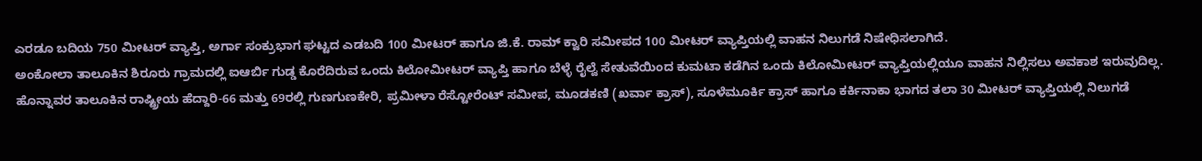ಎರಡೂ ಬದಿಯ 750 ಮೀಟರ್ ವ್ಯಾಪ್ತಿ, ಅರ್ಗಾ ಸಂಕ್ರುಭಾಗ ಘಟ್ಟದ ಎಡಬದಿ 100 ಮೀಟರ್ ಹಾಗೂ ಜಿ.ಕೆ. ರಾಮ್ ಕ್ವಾರಿ ಸಮೀಪದ 100 ಮೀಟರ್ ವ್ಯಾಪ್ತಿಯಲ್ಲಿ ವಾಹನ ನಿಲುಗಡೆ ನಿಷೇಧಿಸಲಾಗಿದೆ.
ಅಂಕೋಲಾ ತಾಲೂಕಿನ ಶಿರೂರು ಗ್ರಾಮದಲ್ಲಿ ಐಆರ್ಬಿ ಗುಡ್ಡ ಕೊರೆದಿರುವ ಒಂದು ಕಿಲೋಮೀಟರ್ ವ್ಯಾಪ್ತಿ ಹಾಗೂ ಬೆಳ್ಳೆ ರೈಲ್ವೆ ಸೇತುವೆಯಿಂದ ಕುಮಟಾ ಕಡೆಗಿನ ಒಂದು ಕಿಲೋಮೀಟರ್ ವ್ಯಾಪ್ತಿಯಲ್ಲಿಯೂ ವಾಹನ ನಿಲ್ಲಿಸಲು ಅವಕಾಶ ಇರುವುದಿಲ್ಲ.
ಹೊನ್ನಾವರ ತಾಲೂಕಿನ ರಾಷ್ಟ್ರೀಯ ಹೆದ್ದಾರಿ-66 ಮತ್ತು 69ರಲ್ಲಿ ಗುಣಗುಣಕೇರಿ, ಪ್ರಮೀಳಾ ರೆಸ್ಟೋರೆಂಟ್ ಸಮೀಪ, ಮೂಡಕಣಿ (ಖರ್ವಾ ಕ್ರಾಸ್), ಸೂಳೆಮೂರ್ಕಿ ಕ್ರಾಸ್ ಹಾಗೂ ಕರ್ಕಿನಾಕಾ ಭಾಗದ ತಲಾ 30 ಮೀಟರ್ ವ್ಯಾಪ್ತಿಯಲ್ಲಿ ನಿಲುಗಡೆ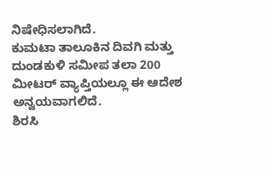ನಿಷೇಧಿಸಲಾಗಿದೆ.
ಕುಮಟಾ ತಾಲೂಕಿನ ದಿವಗಿ ಮತ್ತು ದುಂಡಕುಳಿ ಸಮೀಪ ತಲಾ 200 ಮೀಟರ್ ವ್ಯಾಪ್ತಿಯಲ್ಲೂ ಈ ಆದೇಶ ಅನ್ವಯವಾಗಲಿದೆ.
ಶಿರಸಿ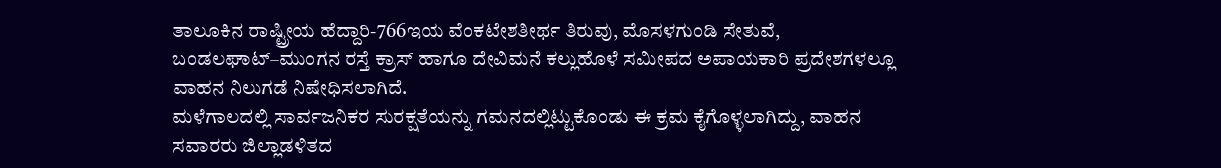ತಾಲೂಕಿನ ರಾಷ್ಟ್ರೀಯ ಹೆದ್ದಾರಿ-766ಇಯ ವೆಂಕಟೇಶತೀರ್ಥ ತಿರುವು, ಮೊಸಳಗುಂಡಿ ಸೇತುವೆ, ಬಂಡಲಘಾಟ್–ಮುಂಗನ ರಸ್ತೆ ಕ್ರಾಸ್ ಹಾಗೂ ದೇವಿಮನೆ ಕಲ್ಲುಹೊಳೆ ಸಮೀಪದ ಅಪಾಯಕಾರಿ ಪ್ರದೇಶಗಳಲ್ಲೂ ವಾಹನ ನಿಲುಗಡೆ ನಿಷೇಧಿಸಲಾಗಿದೆ.
ಮಳೆಗಾಲದಲ್ಲಿ ಸಾರ್ವಜನಿಕರ ಸುರಕ್ಷತೆಯನ್ನು ಗಮನದಲ್ಲಿಟ್ಟುಕೊಂಡು ಈ ಕ್ರಮ ಕೈಗೊಳ್ಳಲಾಗಿದ್ದು, ವಾಹನ ಸವಾರರು ಜಿಲ್ಲಾಡಳಿತದ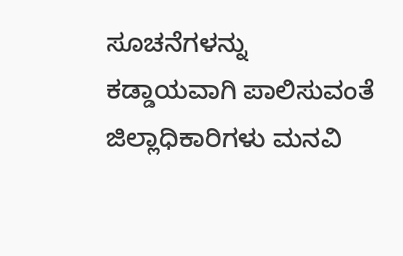ಸೂಚನೆಗಳನ್ನು ಕಡ್ಡಾಯವಾಗಿ ಪಾಲಿಸುವಂತೆ ಜಿಲ್ಲಾಧಿಕಾರಿಗಳು ಮನವಿ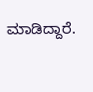ಮಾಡಿದ್ದಾರೆ.